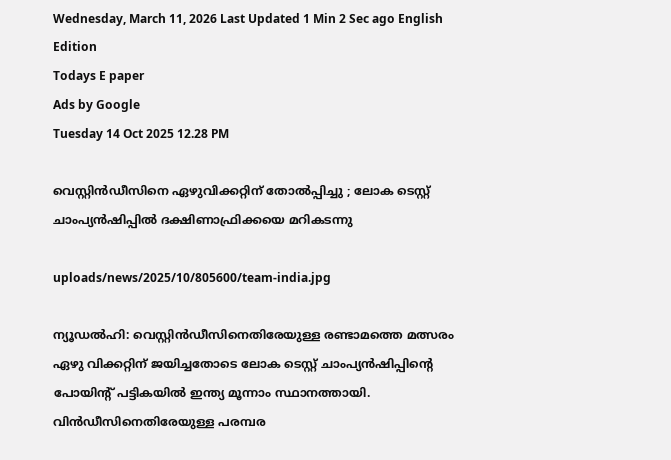Wednesday, March 11, 2026 Last Updated 1 Min 2 Sec ago English Edition
Todays E paper
Ads by Google
Tuesday 14 Oct 2025 12.28 PM

വെസ്റ്റിന്‍ഡീസിനെ ഏഴുവിക്കറ്റിന് തോല്‍പ്പിച്ചു ; ലോക ടെസ്റ്റ് ചാംപ്യന്‍ഷിപ്പില്‍ ദക്ഷിണാഫ്രിക്കയെ മറികടന്നു

uploads/news/2025/10/805600/team-india.jpg

ന്യൂഡല്‍ഹി: വെസ്റ്റിന്‍ഡീസിനെതിരേയുള്ള രണ്ടാമത്തെ മത്സരം ഏഴു വിക്കറ്റിന് ജയിച്ചതോടെ ലോക ടെസ്റ്റ് ചാംപ്യന്‍ഷിപ്പിന്റെ പോയിന്റ് പട്ടികയില്‍ ഇന്ത്യ മൂന്നാം സ്ഥാനത്തായി. വിന്‍ഡീസിനെതിരേയുള്ള പരമ്പര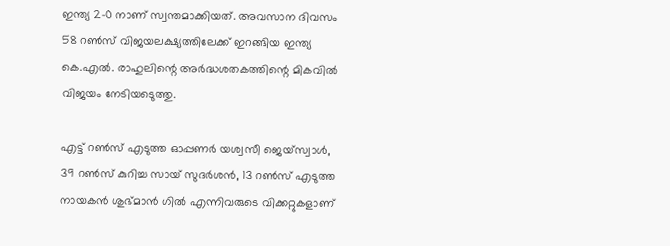ഇന്ത്യ 2-0 നാണ് സ്വന്തമാക്കിയത്. അവസാന ദിവസം 58 റണ്‍സ് വിജയലക്ഷ്യത്തിലേക്ക് ഇറങ്ങിയ ഇന്ത്യ കെ.എല്‍. രാഹുലിന്റെ അര്‍ദ്ധശതകത്തിന്റെ മികവില്‍ വിജയം നേടിയടെുത്തു.

എട്ട് റണ്‍സ് എടുത്ത ഓപ്പണര്‍ യശ്വസീ ജെയ്‌സ്വാള്‍, 39 റണ്‍സ് കുറിച്ച സായ് സുദര്‍ശന്‍, 13 റണ്‍സ് എടുത്ത നായകന്‍ ശുഭ്മാന്‍ ഗില്‍ എന്നിവരുടെ വിക്കറ്റുകളാണ്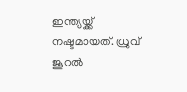ഇന്ത്യയ്ക്ക് നഷ്ടമായത്. ധ്രുവ് ജൂറല്‍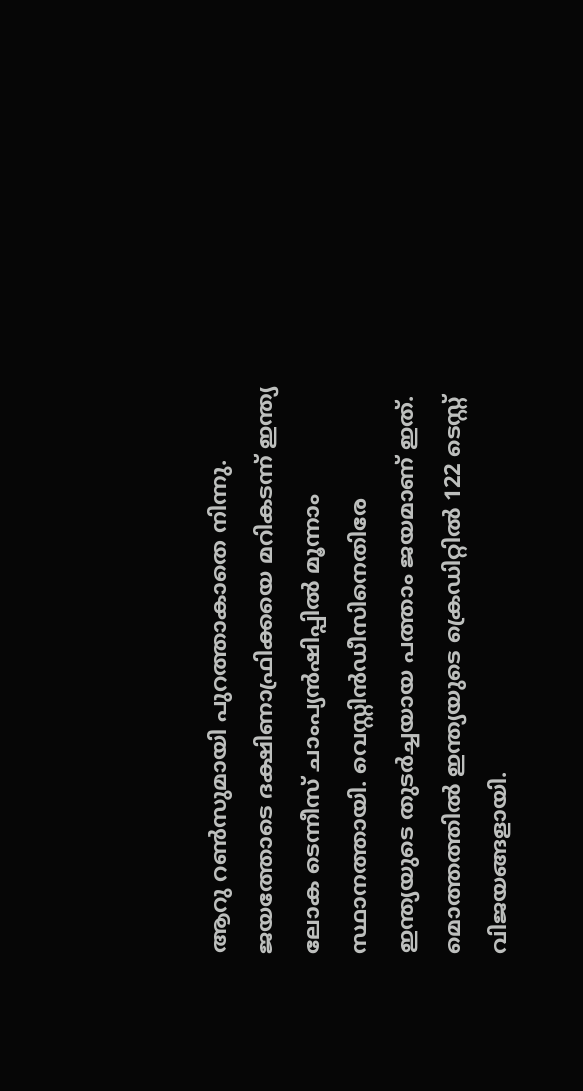ആറു റണ്‍സുമായി പുറത്താകാതെ നിന്നു. ജയത്തോടെ ദക്ഷിണാഫ്രിക്കയെ മറികടന്ന് ഇന്ത്യ ലോക ടെന്നീസ് ചാംപ്യന്‍ഷിപ്പില്‍ മൂന്നാം സ്ഥാനത്തായി. വെസ്റ്റിന്‍ഡീസിനെതിരേ ഇന്ത്യയുടെ തുടര്‍ച്ചയായ പത്താം ജയമാണ് ഇത്. മൊത്തത്തില്‍ ഇന്ത്യയുടെ ക്രെഡിറ്റില്‍ 122 ടെസ്റ്റ് വിജയങ്ങളായി.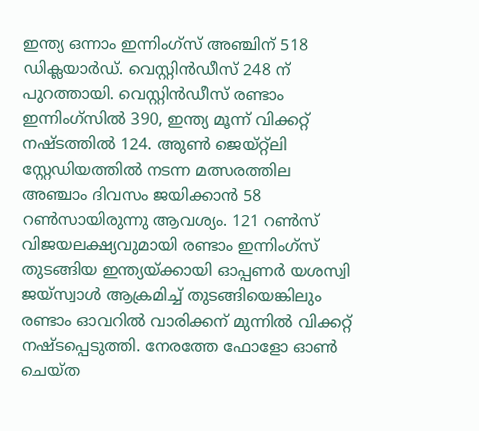ഇന്ത്യ ഒന്നാം ഇന്നിംഗ്‌സ് അഞ്ചിന് 518 ഡിക്ലയാര്‍ഡ്. വെസ്റ്റിന്‍ഡീസ് 248 ന് പുറത്തായി. വെസ്റ്റിന്‍ഡീസ് രണ്ടാം ഇന്നിംഗ്‌സില്‍ 390, ഇന്ത്യ മൂന്ന് വിക്കറ്റ് നഷ്ടത്തില്‍ 124. അുണ്‍ ജെയ്റ്റ്‌ലി സ്റ്റേഡിയത്തില്‍ നടന്ന മത്സരത്തില അഞ്ചാം ദിവസം ജയിക്കാന്‍ 58 റണ്‍സായിരുന്നു ആവശ്യം. 121 റണ്‍സ് വിജയലക്ഷ്യവുമായി രണ്ടാം ഇന്നിംഗ്‌സ് തുടങ്ങിയ ഇന്ത്യയ്ക്കായി ഓപ്പണര്‍ യശസ്വി ജയ്സ്വാള്‍ ആക്രമിച്ച് തുടങ്ങിയെങ്കിലും രണ്ടാം ഓവറില്‍ വാരിക്കന് മുന്നില്‍ വിക്കറ്റ് നഷ്ടപ്പെടുത്തി. നേരത്തേ ഫോളോ ഓണ്‍ ചെയ്ത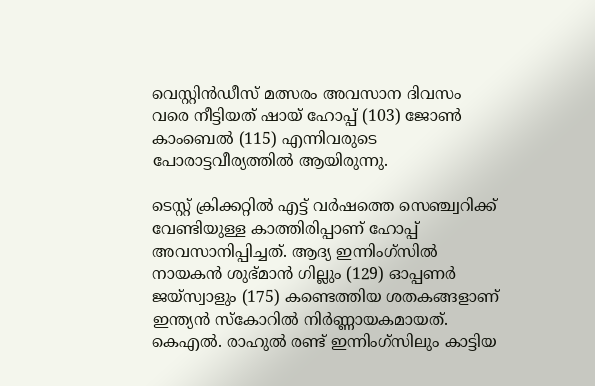വെസ്റ്റിന്‍ഡീസ് മത്സരം അവസാന ദിവസം വരെ നീട്ടിയത് ഷായ് ഹോപ്പ് (103) ജോണ്‍ കാംബെല്‍ (115) എന്നിവരുടെ പോരാട്ടവീര്യത്തില്‍ ആയിരുന്നു.

ടെസ്റ്റ് ക്രിക്കറ്റില്‍ എട്ട് വര്‍ഷത്തെ സെഞ്ച്വറിക്ക് വേണ്ടിയുള്ള കാത്തിരിപ്പാണ് ഹോപ്പ് അവസാനിപ്പിച്ചത്. ആദ്യ ഇന്നിംഗ്‌സില്‍ നായകന്‍ ശുഭ്മാന്‍ ഗില്ലും (129) ഓപ്പണര്‍ ജയ്‌സ്വാളും (175) കണ്ടെത്തിയ ശതകങ്ങളാണ് ഇന്ത്യന്‍ സ്‌കോറില്‍ നിര്‍ണ്ണായകമായത്. കെഎല്‍. രാഹുല്‍ രണ്ട് ഇന്നിംഗ്‌സിലും കാട്ടിയ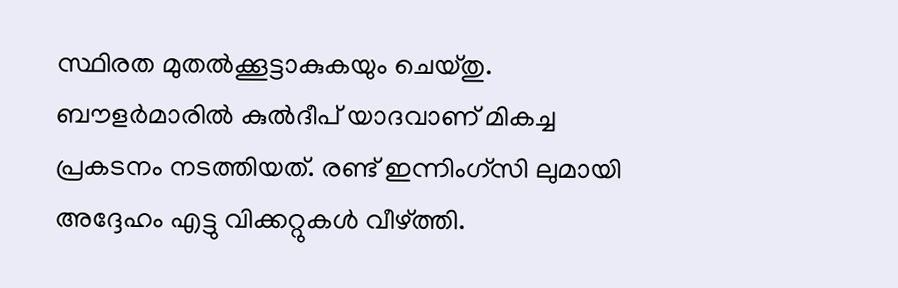സ്ഥിരത മുതല്‍ക്കൂട്ടാകുകയും ചെയ്തു. ബൗളര്‍മാരില്‍ കുല്‍ദീപ് യാദവാണ് മികച്ച പ്രകടനം നടത്തിയത്. രണ്ട് ഇന്നിംഗ്‌സി ലുമായി അദ്ദേഹം എട്ടു വിക്കറ്റുകള്‍ വീഴ്ത്തി.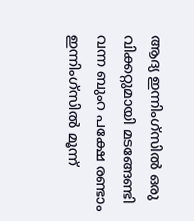ആദ്യ ഇന്നിംഗ്‌സില്‍ ഒരു വിക്കറ്റുമായി മടങ്ങേണ്ടി വന്ന ബുംറ പക്ഷേ രണ്ടാം ഇന്നിംഗ്‌സില്‍ മൂന്ന്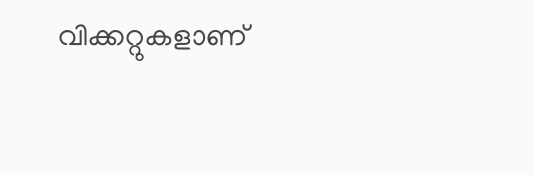വിക്കറ്റുകളാണ്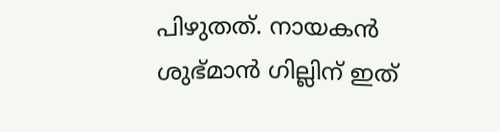പിഴുതത്. നായകന്‍ ശുഭ്മാന്‍ ഗില്ലിന് ഇത്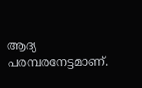ആദ്യ പരമ്പരനേട്ടമാണ്.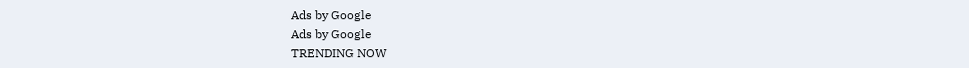Ads by Google
Ads by Google
TRENDING NOW